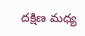దక్షిణ మధ్య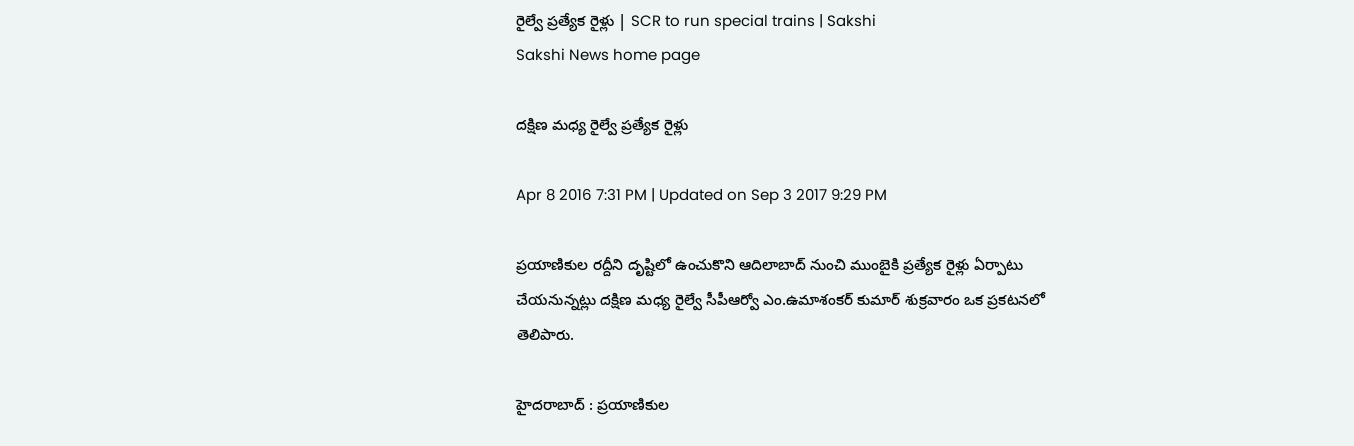రైల్వే ప్రత్యేక రైళ్లు | SCR to run special trains | Sakshi
Sakshi News home page

దక్షిణ మధ్య రైల్వే ప్రత్యేక రైళ్లు

Apr 8 2016 7:31 PM | Updated on Sep 3 2017 9:29 PM

ప్రయాణికుల రద్దీని దృష్టిలో ఉంచుకొని ఆదిలాబాద్ నుంచి ముంబైకి ప్రత్యేక రైళ్లు ఏర్పాటు చేయనున్నట్లు దక్షిణ మధ్య రైల్వే సీపీఆర్వో ఎం.ఉమాశంకర్‌ కుమార్ శుక్రవారం ఒక ప్రకటనలో తెలిపారు.

హైదరాబాద్ : ప్రయాణికుల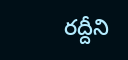రద్దీని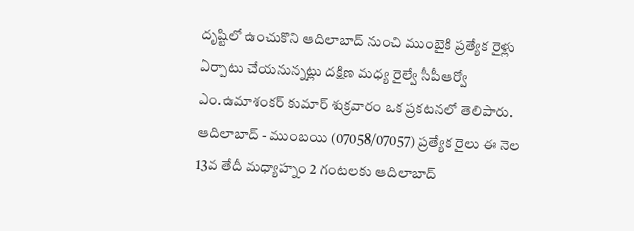దృష్టిలో ఉంచుకొని ఆదిలాబాద్ నుంచి ముంబైకి ప్రత్యేక రైళ్లు ఏర్పాటు చేయనున్నట్లు దక్షిణ మధ్య రైల్వే సీపీఆర్వో ఎం.ఉమాశంకర్‌ కుమార్ శుక్రవారం ఒక ప్రకటనలో తెలిపారు. ఆదిలాబాద్ - ముంబయి (07058/07057) ప్రత్యేక రైలు ఈ నెల 13వ తేదీ మధ్యాహ్నం 2 గంటలకు ఆదిలాబాద్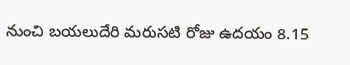నుంచి బయలుదేరి మరుసటి రోజు ఉదయం 8.15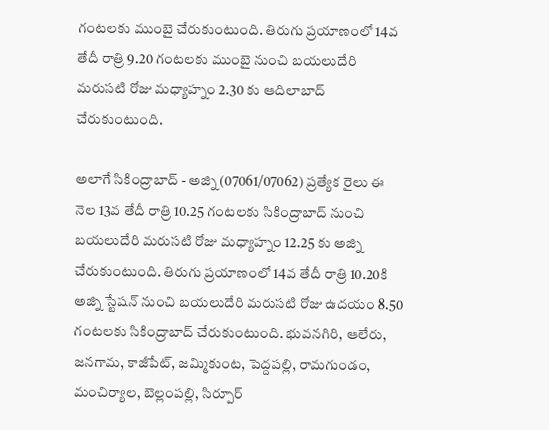గంటలకు ముంబై చేరుకుంటుంది. తిరుగు ప్రయాణంలో 14వ తేదీ రాత్రి 9.20 గంటలకు ముంబై నుంచి బయలుదేరి మరుసటి రోజు మధ్యాహ్నం 2.30 కు ఆదిలాబాద్ చేరుకుంటుంది.

అలాగే సికింద్రాబాద్ - అజ్ని (07061/07062) ప్రత్యేక రైలు ఈ నెల 13వ తేదీ రాత్రి 10.25 గంటలకు సికింద్రాబాద్ నుంచి బయలుదేరి మరుసటి రోజు మధ్యాహ్నం 12.25 కు అజ్ని చేరుకుంటుంది. తిరుగు ప్రయాణంలో 14వ తేదీ రాత్రి 10.20కి అజ్ని స్టేషన్ నుంచి బయలుదేరి మరుసటి రోజు ఉదయం 8.50 గంటలకు సికింద్రాబాద్ చేరుకుంటుంది. భువనగిరి, ఆలేరు, జనగామ, కాజీపేట్, జమ్మికుంట, పెద్దపల్లి, రామగుండం, మంచిర్యాల, బెల్లంపల్లి, సిర్పూర్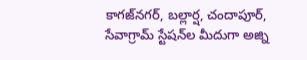కాగజ్‌నగర్, బల్లార్ష, చందాపూర్, సేవాగ్రామ్ స్టేషన్‌ల మీదుగా అజ్ని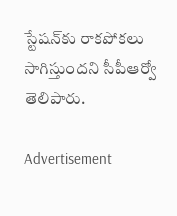స్టేషన్‌కు రాకపోకలు సాగిస్తుందని సీపీఆర్వో తెలిపారు.

Advertisement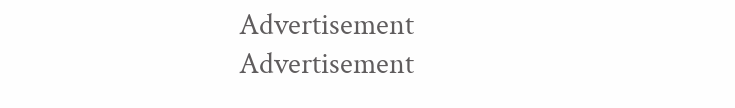Advertisement
Advertisement